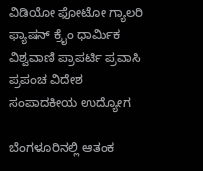ವಿಡಿಯೋ ಫೋಟೋ ಗ್ಯಾಲರಿ ಫ್ಯಾಷನ್ ಕ್ರೈಂ ಧಾರ್ಮಿಕ ವಿಶ್ವವಾಣಿ ಪ್ರಾಪರ್ಟಿ ಪ್ರವಾಸಿ ಪ್ರಪಂಚ ವಿದೇಶ ಸಂಪಾದಕೀಯ ಉದ್ಯೋಗ

ಬೆಂಗಳೂರಿನಲ್ಲಿ ಆತಂಕ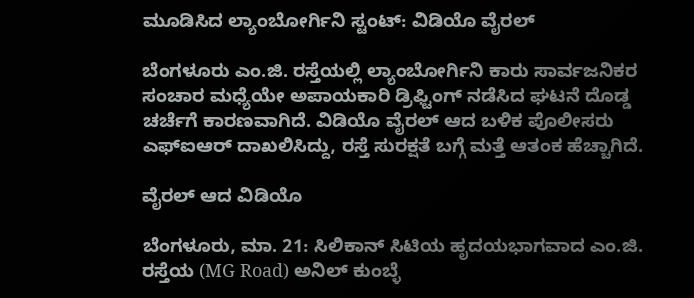ಮೂಡಿಸಿದ ಲ್ಯಾಂಬೋರ್ಗಿನಿ ಸ್ಟಂಟ್: ವಿಡಿಯೊ ವೈರಲ್

ಬೆಂಗಳೂರು ಎಂ.ಜಿ. ರಸ್ತೆಯಲ್ಲಿ ಲ್ಯಾಂಬೋರ್ಗಿನಿ ಕಾರು ಸಾರ್ವಜನಿಕರ ಸಂಚಾರ ಮಧ್ಯೆಯೇ ಅಪಾಯಕಾರಿ ಡ್ರಿಫ್ಟಿಂಗ್ ನಡೆಸಿದ ಘಟನೆ ದೊಡ್ಡ ಚರ್ಚೆಗೆ ಕಾರಣವಾಗಿದೆ. ವಿಡಿಯೊ ವೈರಲ್ ಆದ ಬಳಿಕ ಪೊಲೀಸರು ಎಫ್‌ಐಆರ್ ದಾಖಲಿಸಿದ್ದು, ರಸ್ತೆ ಸುರಕ್ಷತೆ ಬಗ್ಗೆ ಮತ್ತೆ ಆತಂಕ ಹೆಚ್ಚಾಗಿದೆ.

ವೈರಲ್ ಆದ ವಿಡಿಯೊ

ಬೆಂಗಳೂರು, ಮಾ. 21: ಸಿಲಿಕಾನ್ ಸಿಟಿಯ ಹೃದಯಭಾಗವಾದ ಎಂ.ಜಿ. ರಸ್ತೆಯ (MG Road) ಅನಿಲ್ ಕುಂಬ್ಳೆ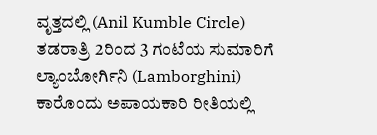ವೃತ್ತದಲ್ಲಿ (Anil Kumble Circle) ತಡರಾತ್ರಿ 2ರಿಂದ 3 ಗಂಟೆಯ ಸುಮಾರಿಗೆ ಲ್ಯಾಂಬೋರ್ಗಿನಿ (Lamborghini) ಕಾರೊಂದು ಅಪಾಯಕಾರಿ ರೀತಿಯಲ್ಲಿ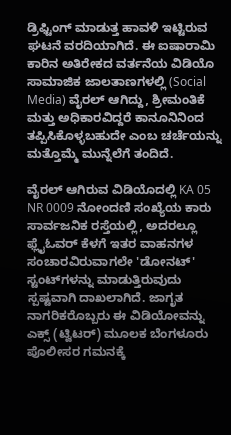ಡ್ರಿಫ್ಟಿಂಗ್ ಮಾಡುತ್ತ ಹಾವಳಿ ಇಟ್ಟಿರುವ ಘಟನೆ ವರದಿಯಾಗಿದೆ. ಈ ಐಷಾರಾಮಿ ಕಾರಿನ ಅತಿರೇಕದ ವರ್ತನೆಯ ವಿಡಿಯೊ ಸಾಮಾಜಿಕ ಜಾಲತಾಣಗಳಲ್ಲಿ (Social Media) ವೈರಲ್ ಆಗಿದ್ದು, ಶ್ರೀಮಂತಿಕೆ ಮತ್ತು ಅಧಿಕಾರವಿದ್ದರೆ ಕಾನೂನಿನಿಂದ ತಪ್ಪಿಸಿಕೊಳ್ಳಬಹುದೇ ಎಂಬ ಚರ್ಚೆಯನ್ನು ಮತ್ತೊಮ್ಮೆ ಮುನ್ನೆಲೆಗೆ ತಂದಿದೆ.

ವೈರಲ್ ಆಗಿರುವ ವಿಡಿಯೊದಲ್ಲಿ KA 05 NR 0009 ನೋಂದಣಿ ಸಂಖ್ಯೆಯ ಕಾರು ಸಾರ್ವಜನಿಕ ರಸ್ತೆಯಲ್ಲಿ, ಅದರಲ್ಲೂ ಫ್ಲೈಓವರ್ ಕೆಳಗೆ ಇತರ ವಾಹನಗಳ ಸಂಚಾರವಿರುವಾಗಲೇ 'ಡೋನಟ್' ಸ್ಟಂಟ್‌ಗಳನ್ನು ಮಾಡುತ್ತಿರುವುದು ಸ್ಪಷ್ಟವಾಗಿ ದಾಖಲಾಗಿದೆ. ಜಾಗೃತ ನಾಗರಿಕರೊಬ್ಬರು ಈ ವಿಡಿಯೋವನ್ನು ಎಕ್ಸ್ (ಟ್ವಿಟರ್) ಮೂಲಕ ಬೆಂಗಳೂರು ಪೊಲೀಸರ ಗಮನಕ್ಕೆ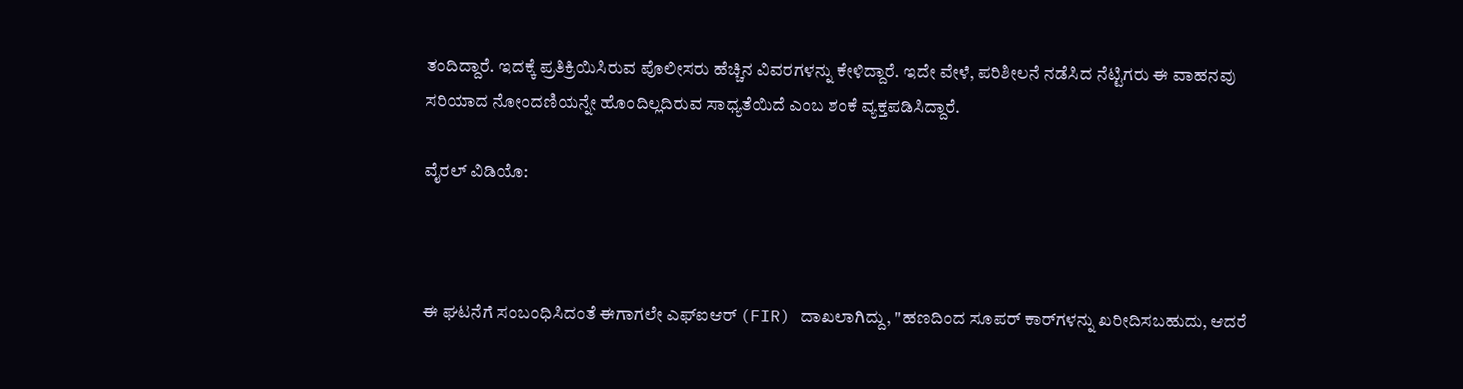ತಂದಿದ್ದಾರೆ. ಇದಕ್ಕೆ ಪ್ರತಿಕ್ರಿಯಿಸಿರುವ ಪೊಲೀಸರು ಹೆಚ್ಚಿನ ವಿವರಗಳನ್ನು ಕೇಳಿದ್ದಾರೆ. ಇದೇ ವೇಳೆ, ಪರಿಶೀಲನೆ ನಡೆಸಿದ ನೆಟ್ಟಿಗರು ಈ ವಾಹನವು ಸರಿಯಾದ ನೋಂದಣಿಯನ್ನೇ ಹೊಂದಿಲ್ಲದಿರುವ ಸಾಧ್ಯತೆಯಿದೆ ಎಂಬ ಶಂಕೆ ವ್ಯಕ್ತಪಡಿಸಿದ್ದಾರೆ.

ವೈರಲ್‌ ವಿಡಿಯೊ:



ಈ ಘಟನೆಗೆ ಸಂಬಂಧಿಸಿದಂತೆ ಈಗಾಗಲೇ ಎಫ್‌ಐಆರ್ (FIR) ದಾಖಲಾಗಿದ್ದು, "ಹಣದಿಂದ ಸೂಪರ್ ಕಾರ್‌ಗಳನ್ನು ಖರೀದಿಸಬಹುದು, ಆದರೆ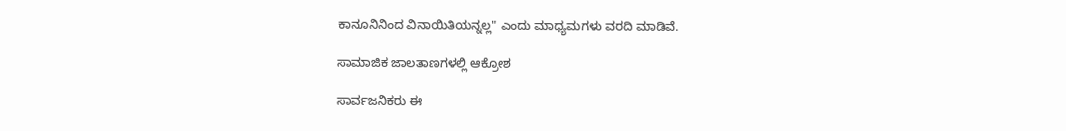ಕಾನೂನಿನಿಂದ ವಿನಾಯಿತಿಯನ್ನಲ್ಲ" ಎಂದು ಮಾಧ್ಯಮಗಳು ವರದಿ ಮಾಡಿವೆ.

ಸಾಮಾಜಿಕ ಜಾಲತಾಣಗಳಲ್ಲಿ ಆಕ್ರೋಶ

ಸಾರ್ವಜನಿಕರು ಈ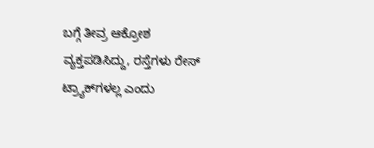ಬಗ್ಗೆ ತೀವ್ರ ಆಕ್ರೋಶ ವ್ಯಕ್ತಪಡಿಸಿದ್ದು, ರಸ್ತೆಗಳು ರೇಸ್ ಟ್ರ್ಯಾಕ್‌ಗಳಲ್ಲ ಎಂದು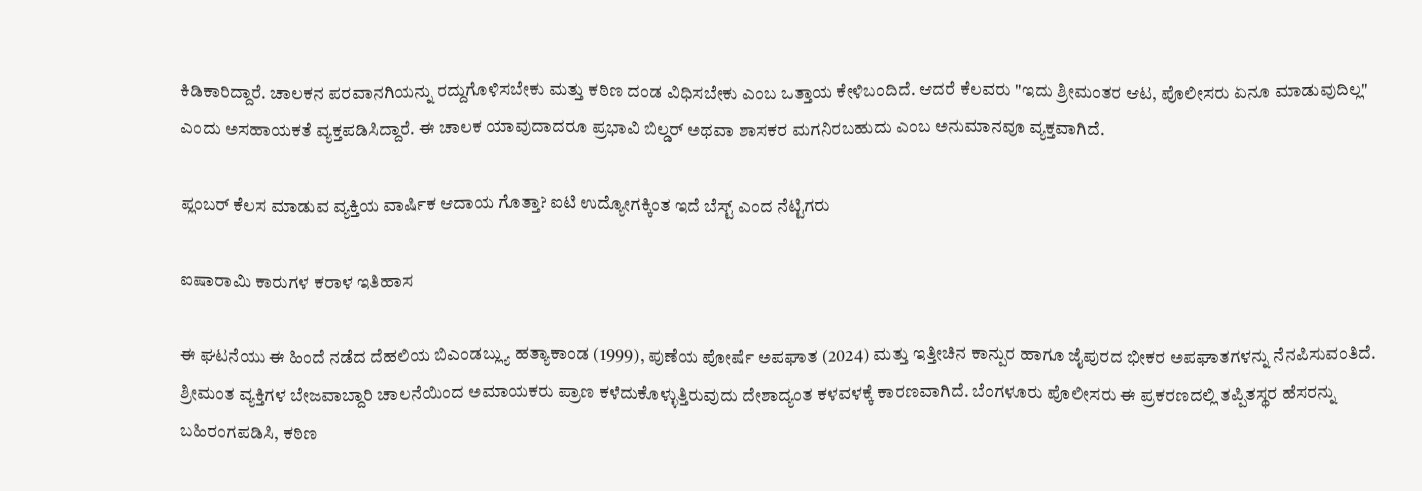ಕಿಡಿಕಾರಿದ್ದಾರೆ. ಚಾಲಕನ ಪರವಾನಗಿಯನ್ನು ರದ್ದುಗೊಳಿಸಬೇಕು ಮತ್ತು ಕಠಿಣ ದಂಡ ವಿಧಿಸಬೇಕು ಎಂಬ ಒತ್ತಾಯ ಕೇಳಿಬಂದಿದೆ. ಆದರೆ ಕೆಲವರು "ಇದು ಶ್ರೀಮಂತರ ಆಟ, ಪೊಲೀಸರು ಏನೂ ಮಾಡುವುದಿಲ್ಲ" ಎಂದು ಅಸಹಾಯಕತೆ ವ್ಯಕ್ತಪಡಿಸಿದ್ದಾರೆ. ಈ ಚಾಲಕ ಯಾವುದಾದರೂ ಪ್ರಭಾವಿ ಬಿಲ್ಡರ್ ಅಥವಾ ಶಾಸಕರ ಮಗನಿರಬಹುದು ಎಂಬ ಅನುಮಾನವೂ ವ್ಯಕ್ತವಾಗಿದೆ.

ಪ್ಲಂಬರ್ ಕೆಲಸ ಮಾಡುವ ವ್ಯಕ್ತಿಯ ವಾರ್ಷಿಕ ಆದಾಯ ಗೊತ್ತಾ? ಐಟಿ ಉದ್ಯೋಗಕ್ಕಿಂತ ಇದೆ ಬೆಸ್ಟ್‌ ಎಂದ ನೆಟ್ಟಿಗರು

ಐಷಾರಾಮಿ ಕಾರುಗಳ ಕರಾಳ ಇತಿಹಾಸ

ಈ ಘಟನೆಯು ಈ ಹಿಂದೆ ನಡೆದ ದೆಹಲಿಯ ಬಿಎಂಡಬ್ಲ್ಯು ಹತ್ಯಾಕಾಂಡ (1999), ಪುಣೆಯ ಪೋರ್ಷೆ ಅಪಘಾತ (2024) ಮತ್ತು ಇತ್ತೀಚಿನ ಕಾನ್ಪುರ ಹಾಗೂ ಜೈಪುರದ ಭೀಕರ ಅಪಘಾತಗಳನ್ನು ನೆನಪಿಸುವಂತಿದೆ. ಶ್ರೀಮಂತ ವ್ಯಕ್ತಿಗಳ ಬೇಜವಾಬ್ದಾರಿ ಚಾಲನೆಯಿಂದ ಅಮಾಯಕರು ಪ್ರಾಣ ಕಳೆದುಕೊಳ್ಳುತ್ತಿರುವುದು ದೇಶಾದ್ಯಂತ ಕಳವಳಕ್ಕೆ ಕಾರಣವಾಗಿದೆ. ಬೆಂಗಳೂರು ಪೊಲೀಸರು ಈ ಪ್ರಕರಣದಲ್ಲಿ ತಪ್ಪಿತಸ್ಥರ ಹೆಸರನ್ನು ಬಹಿರಂಗಪಡಿಸಿ, ಕಠಿಣ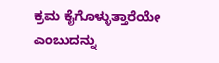ಕ್ರಮ ಕೈಗೊಳ್ಳುತ್ತಾರೆಯೇ ಎಂಬುದನ್ನು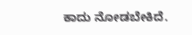ಕಾದು ನೋಡಬೇಕಿದೆ.